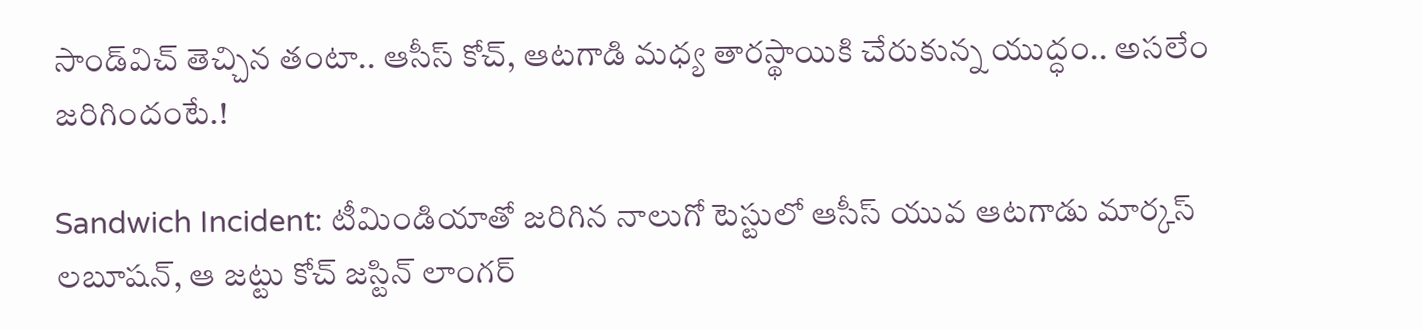సాండ్‌విచ్‌ తెచ్చిన తంటా.. ఆసీస్ కోచ్‌, ఆటగాడి మధ్య తారస్థాయికి చేరుకున్న యుద్ధం.. అసలేం జరిగిందంటే.!

Sandwich Incident: టీమిండియాతో జరిగిన నాలుగో టెస్టులో ఆసీస్ యువ ఆటగాడు మార్కస్ లబూషన్‌‌‌, ఆ జట్టు కోచ్ జస్టిన్ లాంగర్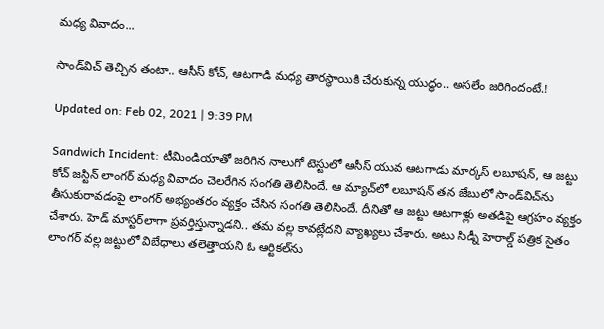మధ్య వివాదం...

సాండ్‌విచ్‌ తెచ్చిన తంటా.. ఆసీస్ కోచ్‌, ఆటగాడి మధ్య తారస్థాయికి చేరుకున్న యుద్ధం.. అసలేం జరిగిందంటే.!

Updated on: Feb 02, 2021 | 9:39 PM

Sandwich Incident: టీమిండియాతో జరిగిన నాలుగో టెస్టులో ఆసీస్ యువ ఆటగాడు మార్కస్ లబూషన్‌‌‌, ఆ జట్టు కోచ్ జస్టిన్ లాంగర్ మధ్య వివాదం చెలరేగిన సంగతి తెలిసిందే. ఆ మ్యాచ్‌లో లబూషన్ తన జేబులో సాండ్‌విచ్‌ను తీసుకురావడంపై లాంగర్ అభ్యంతరం వ్యక్తం చేసిన సంగతి తెలిసిందే. దీనితో ఆ జట్టు ఆటగాళ్లు అతడిపై ఆగ్రహం వ్యక్తం చేశారు. హెడ్‌ మాస్టర్‌లాగా ప్రవర్తిస్తున్నాడని.. తమ వల్ల కావట్లేదని వ్యాఖ్యలు చేశారు. అటు సిడ్నీ హెరాల్డ్ పత్రిక సైతం లాంగర్ వల్ల జట్టులో విబేధాలు తలెత్తాయని ఓ ఆర్టికల్‌ను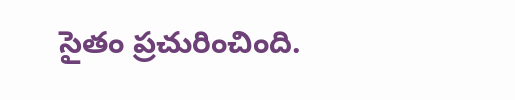సైతం ప్రచురించింది.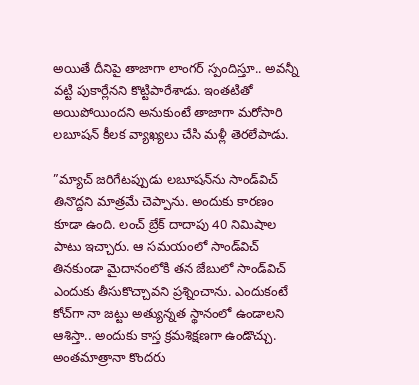అయితే దీనిపై తాజాగా లాంగర్ స్పందిస్తూ.. అవన్నీ వట్టి పుకార్లేనని కొట్టిపారేశాడు. ఇంతటితో అయిపోయిందని అనుకుంటే తాజాగా మరోసారి లబూషన్ కీలక వ్యాఖ్యలు చేసి మళ్లీ తెరలేపాడు.

”మ్యాచ్ జరిగేటప్పుడు లబూషన్‌ను సాండ్‌విచ్ తినొద్దని మాత్రమే చెప్పాను. అందుకు కారణం కూడా ఉంది. లంచ్ బ్రేక్ దాదాపు 40 నిమిషాల పాటు ఇచ్చారు. ఆ సమయంలో సాండ్‌విచ్ తినకుండా మైదానంలోకి తన జేబులో సాండ్‌విచ్ ఎందుకు తీసుకొచ్చావని ప్రశ్నించాను. ఎందుకంటే కోచ్‌గా నా జట్టు అత్యున్నత స్థానంలో ఉండాలని ఆశిస్తా.. అందుకు కాస్త క్రమశిక్షణగా ఉండొచ్చు. అంతమాత్రానా కొందరు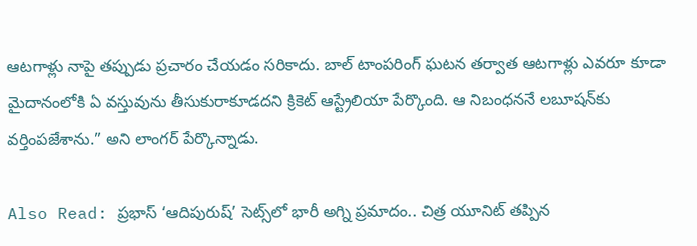ఆటగాళ్లు నాపై తప్పుడు ప్రచారం చేయడం సరికాదు. బాల్ టాంపరింగ్ ఘటన తర్వాత ఆటగాళ్లు ఎవరూ కూడా మైదానంలోకి ఏ వస్తువును తీసుకురాకూడదని క్రికెట్ ఆస్ట్రేలియా పేర్కొంది. ఆ నిబంధననే లబూషన్‌కు వర్తింపజేశాను.” అని లాంగర్ పేర్కొన్నాడు.

Also Read: ప్రభాస్ ‘ఆదిపురుష్’ సెట్స్‌లో భారీ అగ్ని ప్రమాదం.. చిత్ర యూనిట్ తప్పిన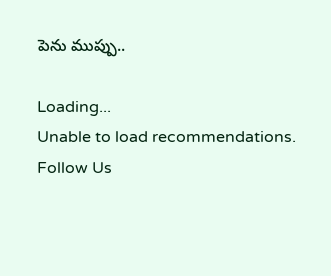పెను ముప్పు..

Loading...
Unable to load recommendations.
Follow Us